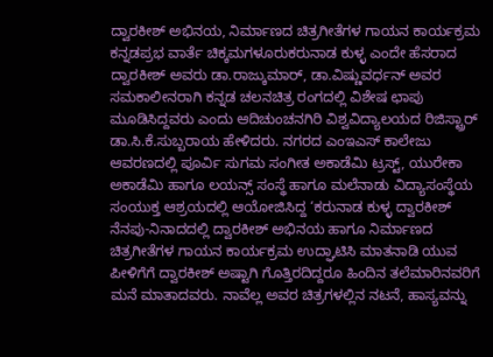ದ್ವಾರಕೀಶ್ ಅಭಿನಯ, ನಿರ್ಮಾಣದ ಚಿತ್ರಗೀತೆಗಳ ಗಾಯನ ಕಾರ್ಯಕ್ರಮ
ಕನ್ನಡಪ್ರಭ ವಾರ್ತೆ ಚಿಕ್ಕಮಗಳೂರುಕರುನಾಡ ಕುಳ್ಳ ಎಂದೇ ಹೆಸರಾದ ದ್ವಾರಕೀಶ್ ಅವರು ಡಾ.ರಾಜ್ಕುಮಾರ್, ಡಾ.ವಿಷ್ಣುವರ್ಧನ್ ಅವರ ಸಮಕಾಲೀನರಾಗಿ ಕನ್ನಡ ಚಲನಚಿತ್ರ ರಂಗದಲ್ಲಿ ವಿಶೇಷ ಛಾಪು ಮೂಡಿಸಿದ್ದವರು ಎಂದು ಆದಿಚುಂಚನಗಿರಿ ವಿಶ್ವವಿದ್ಯಾಲಯದ ರಿಜಿಸ್ಟ್ರಾರ್ ಡಾ.ಸಿ.ಕೆ.ಸುಬ್ಬರಾಯ ಹೇಳಿದರು. ನಗರದ ಎಂಇಎಸ್ ಕಾಲೇಜು ಆವರಣದಲ್ಲಿ ಪೂರ್ವಿ ಸುಗಮ ಸಂಗೀತ ಅಕಾಡೆಮಿ ಟ್ರಸ್ಟ್, ಯುರೇಕಾ ಅಕಾಡೆಮಿ ಹಾಗೂ ಲಯನ್ಸ್ ಸಂಸ್ಥೆ ಹಾಗೂ ಮಲೆನಾಡು ವಿದ್ಯಾಸಂಸ್ಥೆಯ ಸಂಯುಕ್ತ ಆಶ್ರಯದಲ್ಲಿ ಆಯೋಜಿಸಿದ್ದ ‘ಕರುನಾಡ ಕುಳ್ಳ ದ್ವಾರಕೀಶ್ ನೆನಪು-ನಿನಾದದಲ್ಲಿ ದ್ವಾರಕೀಶ್ ಅಭಿನಯ ಹಾಗೂ ನಿರ್ಮಾಣದ ಚಿತ್ರಗೀತೆಗಳ ಗಾಯನ ಕಾರ್ಯಕ್ರಮ ಉದ್ಘಾಟಿಸಿ ಮಾತನಾಡಿ ಯುವ ಪೀಳಿಗೆಗೆ ದ್ವಾರಕೀಶ್ ಅಷ್ಟಾಗಿ ಗೊತ್ತಿರದಿದ್ದರೂ ಹಿಂದಿನ ತಲೆಮಾರಿನವರಿಗೆ ಮನೆ ಮಾತಾದವರು. ನಾವೆಲ್ಲ ಅವರ ಚಿತ್ರಗಳಲ್ಲಿನ ನಟನೆ, ಹಾಸ್ಯವನ್ನು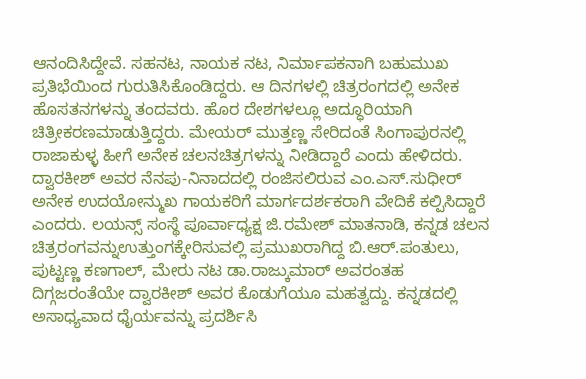ಆನಂದಿಸಿದ್ದೇವೆ. ಸಹನಟ, ನಾಯಕ ನಟ, ನಿರ್ಮಾಪಕನಾಗಿ ಬಹುಮುಖ ಪ್ರತಿಭೆಯಿಂದ ಗುರುತಿಸಿಕೊಂಡಿದ್ದರು. ಆ ದಿನಗಳಲ್ಲಿ ಚಿತ್ರರಂಗದಲ್ಲಿ ಅನೇಕ ಹೊಸತನಗಳನ್ನು ತಂದವರು. ಹೊರ ದೇಶಗಳಲ್ಲೂ ಅದ್ಧೂರಿಯಾಗಿ ಚಿತ್ರೀಕರಣಮಾಡುತ್ತಿದ್ದರು. ಮೇಯರ್ ಮುತ್ತಣ್ಣ ಸೇರಿದಂತೆ ಸಿಂಗಾಪುರನಲ್ಲಿ ರಾಜಾಕುಳ್ಳ ಹೀಗೆ ಅನೇಕ ಚಲನಚಿತ್ರಗಳನ್ನು ನೀಡಿದ್ದಾರೆ ಎಂದು ಹೇಳಿದರು.
ದ್ವಾರಕೀಶ್ ಅವರ ನೆನಪು-ನಿನಾದದಲ್ಲಿ ರಂಜಿಸಲಿರುವ ಎಂ.ಎಸ್.ಸುಧೀರ್ ಅನೇಕ ಉದಯೋನ್ಮುಖ ಗಾಯಕರಿಗೆ ಮಾರ್ಗದರ್ಶಕರಾಗಿ ವೇದಿಕೆ ಕಲ್ಪಿಸಿದ್ದಾರೆ ಎಂದರು. ಲಯನ್ಸ್ ಸಂಸ್ಥೆ ಪೂರ್ವಾಧ್ಯಕ್ಷ ಜಿ.ರಮೇಶ್ ಮಾತನಾಡಿ, ಕನ್ನಡ ಚಲನ ಚಿತ್ರರಂಗವನ್ನುಉತ್ತುಂಗಕ್ಕೇರಿಸುವಲ್ಲಿ ಪ್ರಮುಖರಾಗಿದ್ದ ಬಿ.ಆರ್.ಪಂತುಲು, ಪುಟ್ಟಣ್ಣ ಕಣಗಾಲ್, ಮೇರು ನಟ ಡಾ.ರಾಜ್ಕುಮಾರ್ ಅವರಂತಹ ದಿಗ್ಗಜರಂತೆಯೇ ದ್ವಾರಕೀಶ್ ಅವರ ಕೊಡುಗೆಯೂ ಮಹತ್ವದ್ದು. ಕನ್ನಡದಲ್ಲಿ ಅಸಾಧ್ಯವಾದ ಧೈರ್ಯವನ್ನು ಪ್ರದರ್ಶಿಸಿ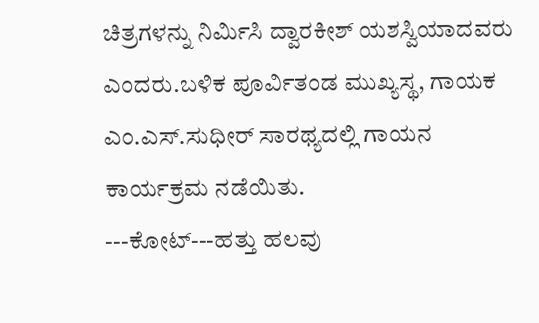ಚಿತ್ರಗಳನ್ನು ನಿರ್ಮಿಸಿ ದ್ವಾರಕೀಶ್ ಯಶಸ್ವಿಯಾದವರು ಎಂದರು.ಬಳಿಕ ಪೂರ್ವಿತಂಡ ಮುಖ್ಯಸ್ಥ, ಗಾಯಕ ಎಂ.ಎಸ್.ಸುಧೀರ್ ಸಾರಥ್ಯದಲ್ಲಿ ಗಾಯನ ಕಾರ್ಯಕ್ರಮ ನಡೆಯಿತು.
---ಕೋಟ್---ಹತ್ತು ಹಲವು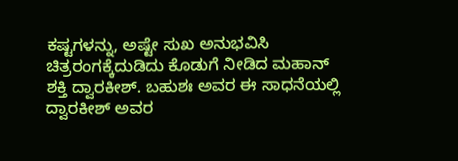ಕಷ್ಟಗಳನ್ನು, ಅಷ್ಟೇ ಸುಖ ಅನುಭವಿಸಿ ಚಿತ್ರರಂಗಕ್ಕೆದುಡಿದು ಕೊಡುಗೆ ನೀಡಿದ ಮಹಾನ್ ಶಕ್ತಿ ದ್ವಾರಕೀಶ್. ಬಹುಶಃ ಅವರ ಈ ಸಾಧನೆಯಲ್ಲಿ ದ್ವಾರಕೀಶ್ ಅವರ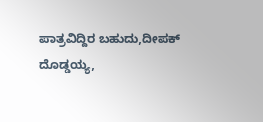ಪಾತ್ರವಿದ್ದಿರ ಬಹುದು,ದೀಪಕ್ ದೊಡ್ಡಯ್ಯ,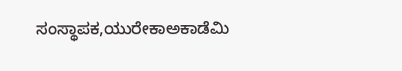ಸಂಸ್ಥಾಪಕ,ಯುರೇಕಾಅಕಾಡೆಮಿ